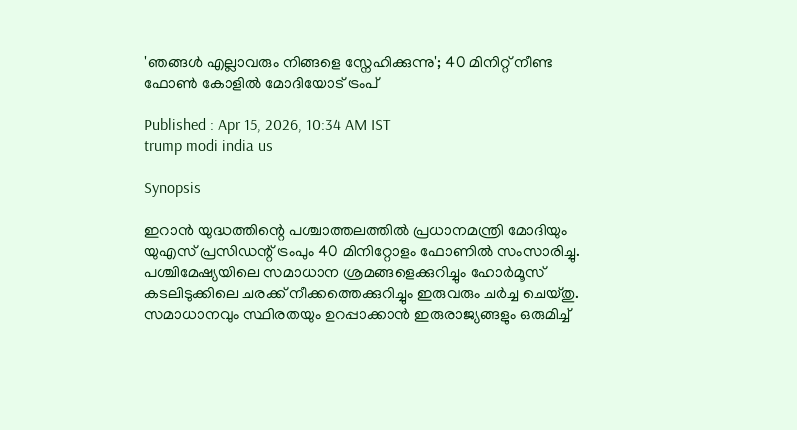'ഞങ്ങൾ എല്ലാവരും നിങ്ങളെ സ്നേഹിക്കുന്നു'; 40 മിനിറ്റ് നീണ്ട ഫോൺ കോളിൽ മോദിയോട് ട്രംപ്

Published : Apr 15, 2026, 10:34 AM IST
trump modi india us

Synopsis

ഇറാൻ യുദ്ധത്തിന്റെ പശ്ചാത്തലത്തിൽ പ്രധാനമന്ത്രി മോദിയും യുഎസ് പ്രസിഡന്റ് ട്രംപും 40 മിനിറ്റോളം ഫോണിൽ സംസാരിച്ചു. പശ്ചിമേഷ്യയിലെ സമാധാന ശ്രമങ്ങളെക്കുറിച്ചും ഹോർമൂസ് കടലിടുക്കിലെ ചരക്ക് നീക്കത്തെക്കുറിച്ചും ഇരുവരും ചർച്ച ചെയ്തു. സമാധാനവും സ്ഥിരതയും ഉറപ്പാക്കാൻ ഇരുരാജ്യങ്ങളും ഒരുമിച്ച്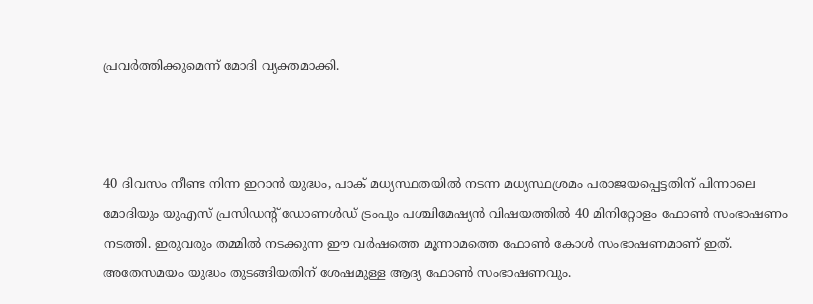പ്രവർത്തിക്കുമെന്ന് മോദി വ്യക്തമാക്കി.



40 ദിവസം നീണ്ട നിന്ന ഇറാൻ യുദ്ധം, പാക് മധ്യസ്ഥതയിൽ നടന്ന മധ്യസ്ഥശ്രമം പരാജയപ്പെട്ടതിന് പിന്നാലെ മോദിയും യുഎസ് പ്രസിഡന്‍റ് ഡോണൾഡ് ട്രംപും പശ്ചിമേഷ്യൻ വിഷയത്തിൽ 40 മിനിറ്റോളം ഫോൺ സംഭാഷണം നടത്തി. ഇരുവരും തമ്മിൽ നടക്കുന്ന ഈ വർഷത്തെ മൂന്നാമത്തെ ഫോൺ കോൾ സംഭാഷണമാണ് ഇത്. അതേസമയം യുദ്ധം തുടങ്ങിയതിന് ശേഷമുള്ള ആദ്യ ഫോണ്‍ സംഭാഷണവും.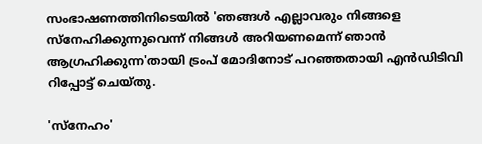സംഭാഷണത്തിനിടെയിൽ 'ഞങ്ങൾ എല്ലാവരും നിങ്ങളെ സ്നേഹിക്കുന്നുവെന്ന് നിങ്ങൾ അറിയണമെന്ന് ഞാൻ ആഗ്രഹിക്കുന്ന'തായി ട്രംപ് മോദിനോട് പറഞ്ഞതായി എന്‍ഡിടിവി റിപ്പോട്ട് ചെയ്തു.

'സ്നേഹം'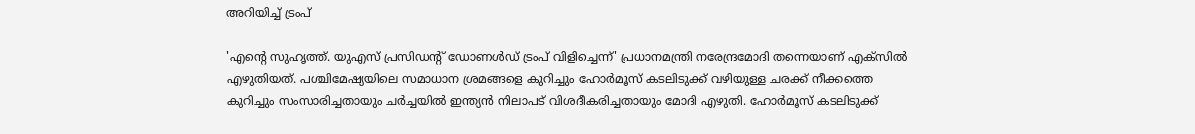അറിയിച്ച് ട്രംപ്

'എന്‍റെ സുഹൃത്ത്. യുഎസ് പ്രസിഡന്‍റ് ഡോണൾഡ് ട്രംപ് വിളിച്ചെന്ന്' പ്രധാനമന്ത്രി നരേന്ദ്രമോദി തന്നെയാണ് എക്സിൽ എഴുതിയത്. പശ്ചിമേഷ്യയിലെ സമാധാന ശ്രമങ്ങളെ കുറിച്ചും ഹോർമൂസ് കടലിടുക്ക് വഴിയുള്ള ചരക്ക് നീക്കത്തെ കുറിച്ചും സംസാരിച്ചതായും ചർച്ചയിൽ ഇന്ത്യൻ നിലാപട് വിശദീകരിച്ചതായും മോദി എഴുതി. ഹോർമൂസ് കടലിടുക്ക്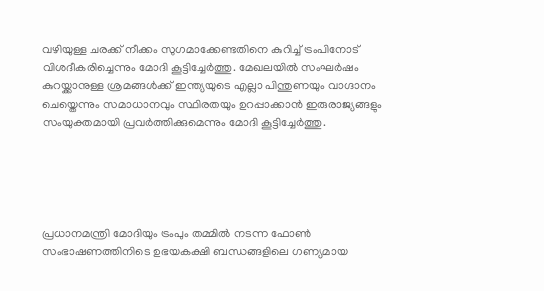വഴിയുള്ള ചരക്ക് നീക്കം സുഗമാക്കേണ്ടതിനെ കുറിച്ച് ട്രംപിനോട് വിശദീകരിച്ചെന്നും മോദി കൂട്ടിച്ചേർത്തു. മേഖലയിൽ സംഘർഷം കുറയ്ക്കാനുള്ള ശ്രമങ്ങൾക്ക് ഇന്ത്യയുടെ എല്ലാ പിന്തുണയും വാഗ്ദാനം ചെയ്തെന്നും സമാധാനവും സ്ഥിരതയും ഉറപ്പാക്കാൻ ഇരുരാജ്യങ്ങളും സംയുക്തമായി പ്രവർ‍ത്തിക്കുമെന്നും മോദി കൂട്ടിച്ചേർത്തു.





പ്രധാനമന്ത്രി മോദിയും ട്രംപും തമ്മിൽ നടന്ന ഫോൺ സംഭാഷണത്തിനിടെ ഉഭയകക്ഷി ബന്ധങ്ങളിലെ ഗണ്യമായ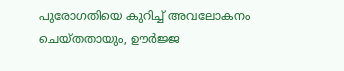പുരോഗതിയെ കുറിച്ച് അവലോകനം ചെയ്തതായും, ഊർജ്ജ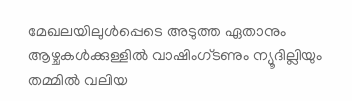മേഖലയിലുൾപ്പെടെ അടുത്ത ഏതാനും ആഴ്ചകൾക്കുള്ളിൽ വാഷിംഗ്ടണും ന്യൂദില്ലിയും തമ്മിൽ വലിയ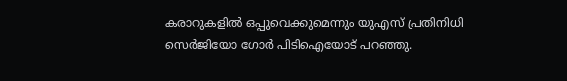കരാറുകളിൽ ഒപ്പുവെക്കുമെന്നും യുഎസ് പ്രതിനിധി സെർജിയോ ഗോർ പിടിഐയോട് പറഞ്ഞു.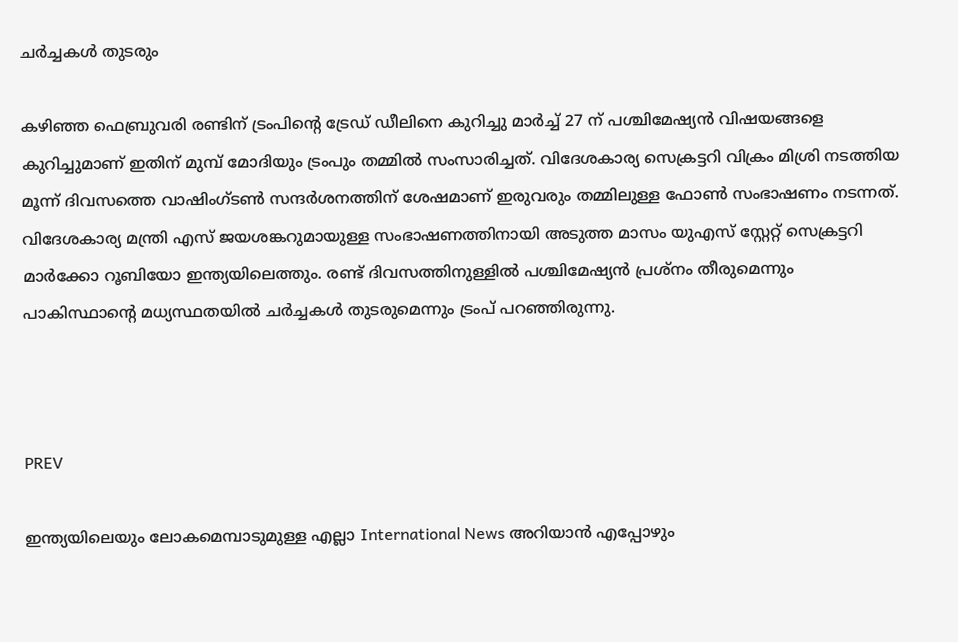ചർച്ചകൾ തുടരും

കഴിഞ്ഞ ഫെബ്രുവരി രണ്ടിന് ട്രംപിന്‍റെ ട്രേഡ് ഡീലിനെ കുറിച്ചു മാർച്ച് 27 ന് പശ്ചിമേഷ്യൻ വിഷയങ്ങളെ കുറിച്ചുമാണ് ഇതിന് മുമ്പ് മോദിയും ട്രംപും തമ്മിൽ സംസാരിച്ചത്. വിദേശകാര്യ സെക്രട്ടറി വിക്രം മിശ്രി നടത്തിയ മൂന്ന് ദിവസത്തെ വാഷിംഗ്ടണ്‍ സന്ദർശനത്തിന് ശേഷമാണ് ഇരുവരും തമ്മിലുള്ള ഫോണ്‍ സംഭാഷണം നടന്നത്. വിദേശകാര്യ മന്ത്രി എസ് ജയശങ്കറുമായുള്ള സംഭാഷണത്തിനായി അടുത്ത മാസം യുഎസ് സ്റ്റേറ്റ് സെക്രട്ടറി മാർക്കോ റൂബിയോ ഇന്ത്യയിലെത്തും. രണ്ട് ദിവസത്തിനുള്ളിൽ പശ്ചിമേഷ്യൻ പ്രശ്നം തീരുമെന്നും പാകിസ്ഥാന്‍റെ മധ്യസ്ഥതയിൽ ചർച്ചകൾ തുടരുമെന്നും ട്രംപ് പറഞ്ഞിരുന്നു.



PREV

ഇന്ത്യയിലെയും ലോകമെമ്പാടുമുള്ള എല്ലാ International News അറിയാൻ എപ്പോഴും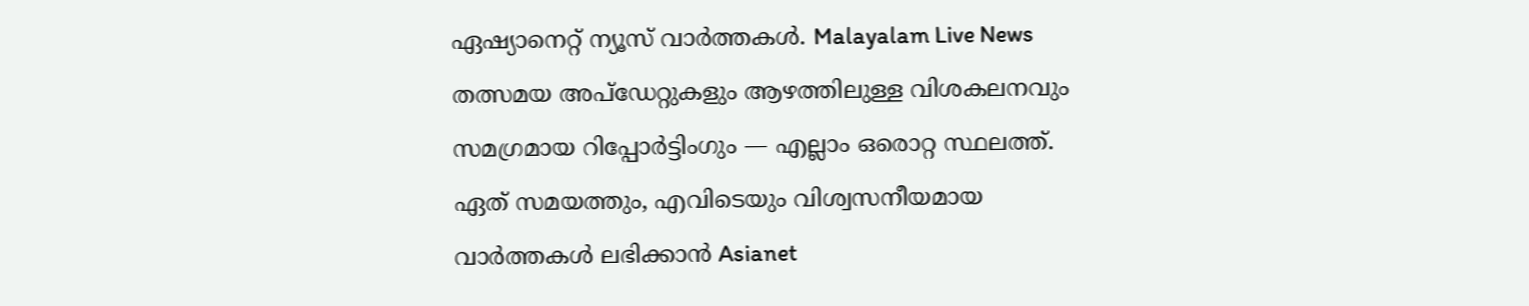ഏഷ്യാനെറ്റ് ന്യൂസ് വാർത്തകൾ. Malayalam Live News  തത്സമയ അപ്‌ഡേറ്റുകളും ആഴത്തിലുള്ള വിശകലനവും സമഗ്രമായ റിപ്പോർട്ടിംഗും — എല്ലാം ഒരൊറ്റ സ്ഥലത്ത്. ഏത് സമയത്തും, എവിടെയും വിശ്വസനീയമായ വാർത്തകൾ ലഭിക്കാൻ Asianet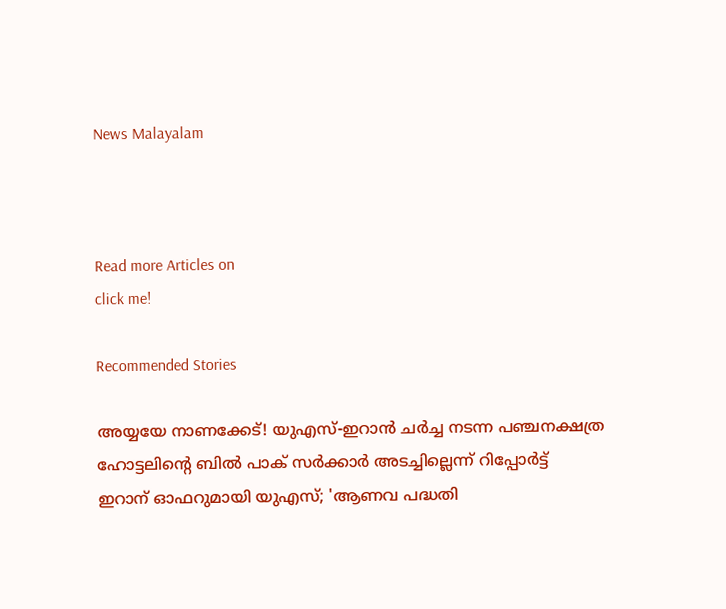News Malayalam



Read more Articles on
click me!

Recommended Stories

അയ്യയേ നാണക്കേട്! യുഎസ്-ഇറാൻ ചർച്ച നടന്ന പഞ്ചനക്ഷത്ര ഹോട്ടലിന്റെ ബിൽ പാക് സർക്കാർ അടച്ചില്ലെന്ന് റിപ്പോർട്ട്
ഇറാന് ഓഫറുമായി യുഎസ്; 'ആണവ പദ്ധതി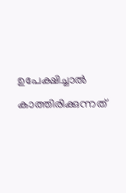ഉപേക്ഷിച്ചാൽ കാത്തിരിക്കുന്നത്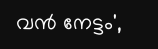വൻ നേട്ടം',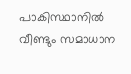പാകിസ്ഥാനിൽ വീണ്ടും സമാധാന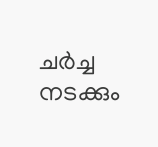ചർച്ച നടക്കും